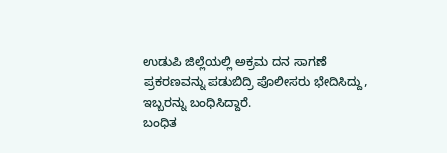ಉಡುಪಿ ಜಿಲ್ಲೆಯಲ್ಲಿ ಅಕ್ರಮ ದನ ಸಾಗಣೆ ಪ್ರಕರಣವನ್ನು ಪಡುಬಿದ್ರಿ ಪೊಲೀಸರು ಭೇದಿಸಿದ್ದು, ಇಬ್ಬರನ್ನು ಬಂಧಿಸಿದ್ದಾರೆ.
ಬಂಧಿತ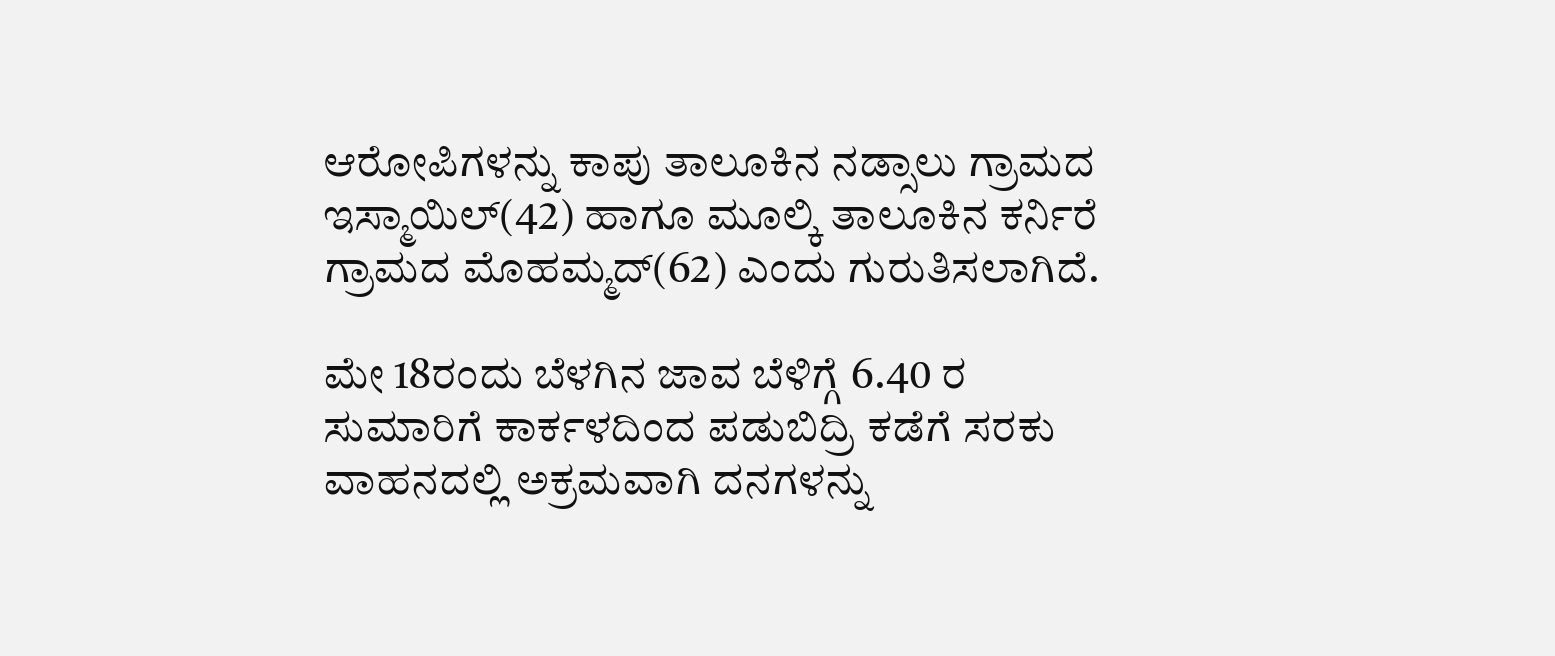ಆರೋಪಿಗಳನ್ನು ಕಾಪು ತಾಲೂಕಿನ ನಡ್ಸಾಲು ಗ್ರಾಮದ ಇಸ್ಮಾಯಿಲ್(42) ಹಾಗೂ ಮೂಲ್ಕಿ ತಾಲೂಕಿನ ಕರ್ನಿರೆ ಗ್ರಾಮದ ಮೊಹಮ್ಮದ್(62) ಎಂದು ಗುರುತಿಸಲಾಗಿದೆ.

ಮೇ 18ರಂದು ಬೆಳಗಿನ ಜಾವ ಬೆಳಿಗ್ಗೆ 6.40 ರ ಸುಮಾರಿಗೆ ಕಾರ್ಕಳದಿಂದ ಪಡುಬಿದ್ರಿ ಕಡೆಗೆ ಸರಕು ವಾಹನದಲ್ಲಿ ಅಕ್ರಮವಾಗಿ ದನಗಳನ್ನು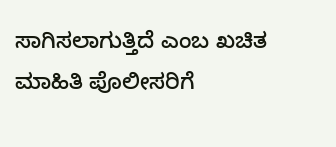ಸಾಗಿಸಲಾಗುತ್ತಿದೆ ಎಂಬ ಖಚಿತ ಮಾಹಿತಿ ಪೊಲೀಸರಿಗೆ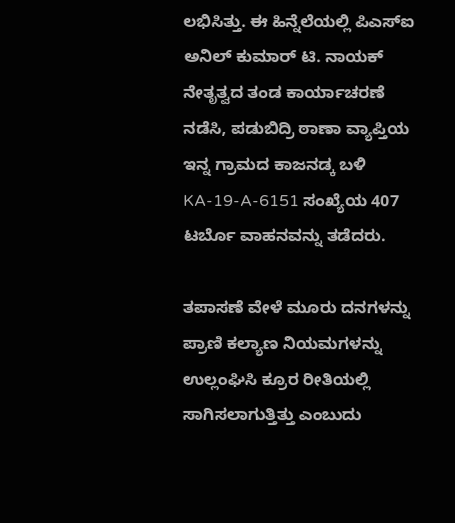ಲಭಿಸಿತ್ತು. ಈ ಹಿನ್ನೆಲೆಯಲ್ಲಿ ಪಿಎಸ್ಐ ಅನಿಲ್ ಕುಮಾರ್ ಟಿ. ನಾಯಕ್ ನೇತೃತ್ವದ ತಂಡ ಕಾರ್ಯಾಚರಣೆ ನಡೆಸಿ, ಪಡುಬಿದ್ರಿ ಠಾಣಾ ವ್ಯಾಪ್ತಿಯ ಇನ್ನ ಗ್ರಾಮದ ಕಾಜನಡ್ಕ ಬಳಿ KA-19-A-6151 ಸಂಖ್ಯೆಯ 407 ಟರ್ಬೊ ವಾಹನವನ್ನು ತಡೆದರು.

ತಪಾಸಣೆ ವೇಳೆ ಮೂರು ದನಗಳನ್ನು ಪ್ರಾಣಿ ಕಲ್ಯಾಣ ನಿಯಮಗಳನ್ನು ಉಲ್ಲಂಘಿಸಿ ಕ್ರೂರ ರೀತಿಯಲ್ಲಿ ಸಾಗಿಸಲಾಗುತ್ತಿತ್ತು ಎಂಬುದು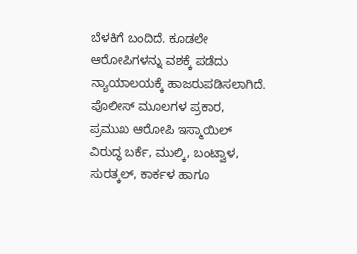ಬೆಳಕಿಗೆ ಬಂದಿದೆ. ಕೂಡಲೇ ಆರೋಪಿಗಳನ್ನು ವಶಕ್ಕೆ ಪಡೆದು ನ್ಯಾಯಾಲಯಕ್ಕೆ ಹಾಜರುಪಡಿಸಲಾಗಿದೆ.
ಪೊಲೀಸ್ ಮೂಲಗಳ ಪ್ರಕಾರ, ಪ್ರಮುಖ ಆರೋಪಿ ಇಸ್ಮಾಯಿಲ್ ವಿರುದ್ಧ ಬರ್ಕೆ, ಮುಲ್ಕಿ, ಬಂಟ್ವಾಳ, ಸುರತ್ಕಲ್, ಕಾರ್ಕಳ ಹಾಗೂ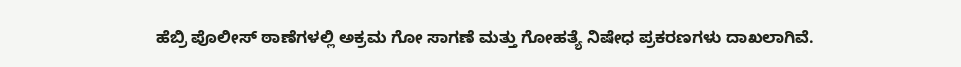ಹೆಬ್ರಿ ಪೊಲೀಸ್ ಠಾಣೆಗಳಲ್ಲಿ ಅಕ್ರಮ ಗೋ ಸಾಗಣೆ ಮತ್ತು ಗೋಹತ್ಯೆ ನಿಷೇಧ ಪ್ರಕರಣಗಳು ದಾಖಲಾಗಿವೆ.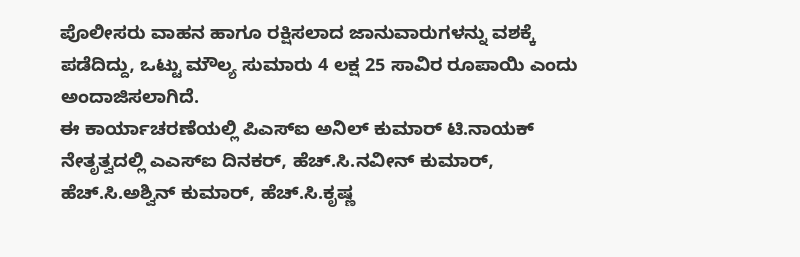ಪೊಲೀಸರು ವಾಹನ ಹಾಗೂ ರಕ್ಷಿಸಲಾದ ಜಾನುವಾರುಗಳನ್ನು ವಶಕ್ಕೆ ಪಡೆದಿದ್ದು, ಒಟ್ಟು ಮೌಲ್ಯ ಸುಮಾರು 4 ಲಕ್ಷ 25 ಸಾವಿರ ರೂಪಾಯಿ ಎಂದು ಅಂದಾಜಿಸಲಾಗಿದೆ.
ಈ ಕಾರ್ಯಾಚರಣೆಯಲ್ಲಿ ಪಿಎಸ್ಐ ಅನಿಲ್ ಕುಮಾರ್ ಟಿ.ನಾಯಕ್ ನೇತೃತ್ವದಲ್ಲಿ ಎಎಸ್ಐ ದಿನಕರ್, ಹೆಚ್.ಸಿ.ನವೀನ್ ಕುಮಾರ್, ಹೆಚ್.ಸಿ.ಅಶ್ವಿನ್ ಕುಮಾರ್, ಹೆಚ್.ಸಿ.ಕೃಷ್ಣ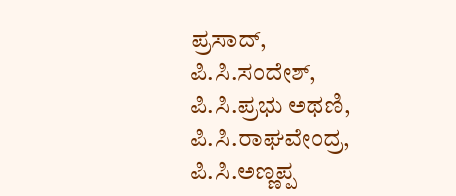ಪ್ರಸಾದ್, ಪಿ.ಸಿ.ಸಂದೇಶ್, ಪಿ.ಸಿ.ಪ್ರಭು ಅಥಣಿ, ಪಿ.ಸಿ.ರಾಘವೇಂದ್ರ, ಪಿ.ಸಿ.ಅಣ್ಣಪ್ಪ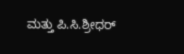ಮತ್ತು ಪಿ.ಸಿ.ಶ್ರೀಧರ್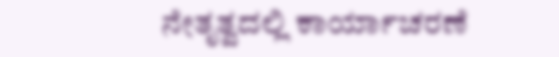ನೇತೃತ್ವದಲ್ಲಿ ಕಾರ್ಯಾಚರಣೆ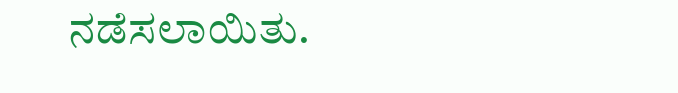ನಡೆಸಲಾಯಿತು.